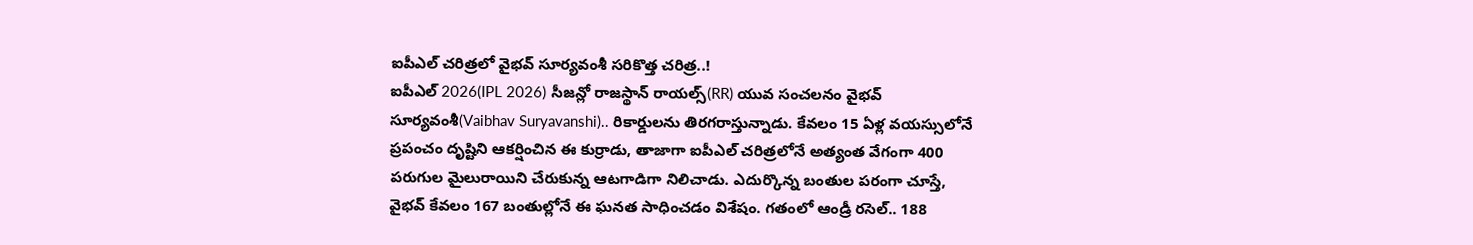ఐపీఎల్ చరిత్రలో వైభవ్ సూర్యవంశీ సరికొత్త చరిత్ర..!
ఐపీఎల్ 2026(IPL 2026) సీజన్లో రాజస్థాన్ రాయల్స్(RR) యువ సంచలనం వైభవ్ సూర్యవంశీ(Vaibhav Suryavanshi).. రికార్డులను తిరగరాస్తున్నాడు. కేవలం 15 ఏళ్ల వయస్సులోనే ప్రపంచం దృష్టిని ఆకర్షించిన ఈ కుర్రాడు, తాజాగా ఐపీఎల్ చరిత్రలోనే అత్యంత వేగంగా 400 పరుగుల మైలురాయిని చేరుకున్న ఆటగాడిగా నిలిచాడు. ఎదుర్కొన్న బంతుల పరంగా చూస్తే, వైభవ్ కేవలం 167 బంతుల్లోనే ఈ ఘనత సాధించడం విశేషం. గతంలో ఆండ్రీ రసెల్.. 188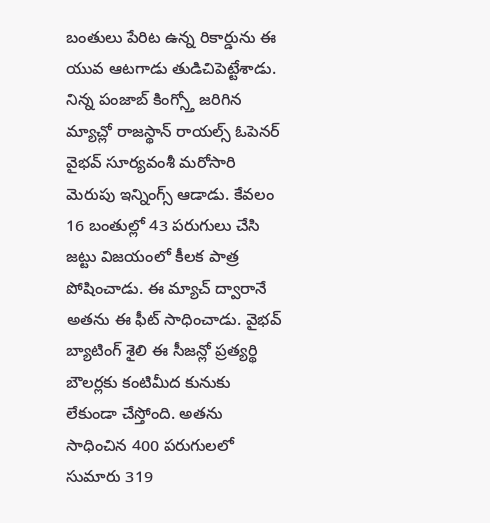బంతులు పేరిట ఉన్న రికార్డును ఈ యువ ఆటగాడు తుడిచిపెట్టేశాడు.
నిన్న పంజాబ్ కింగ్స్తో జరిగిన మ్యాచ్లో రాజస్థాన్ రాయల్స్ ఓపెనర్ వైభవ్ సూర్యవంశీ మరోసారి మెరుపు ఇన్నింగ్స్ ఆడాడు. కేవలం 16 బంతుల్లో 43 పరుగులు చేసి జట్టు విజయంలో కీలక పాత్ర పోషించాడు. ఈ మ్యాచ్ ద్వారానే అతను ఈ ఫీట్ సాధించాడు. వైభవ్ బ్యాటింగ్ శైలి ఈ సీజన్లో ప్రత్యర్థి బౌలర్లకు కంటిమీద కునుకు లేకుండా చేస్తోంది. అతను సాధించిన 400 పరుగులలో సుమారు 319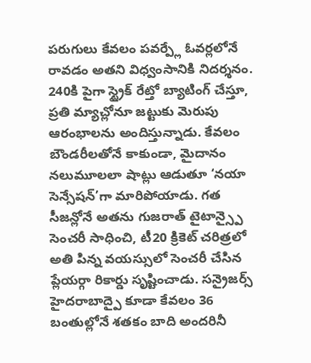పరుగులు కేవలం పవర్ప్లే ఓవర్లలోనే రావడం అతని విధ్వంసానికి నిదర్శనం.
240కి పైగా స్ట్రైక్ రేట్తో బ్యాటింగ్ చేస్తూ, ప్రతి మ్యాచ్లోనూ జట్టుకు మెరుపు ఆరంభాలను అందిస్తున్నాడు. కేవలం బౌండరీలతోనే కాకుండా, మైదానం నలుమూలలా షాట్లు ఆడుతూ ‘నయా సెన్సేషన్’గా మారిపోయాడు. గత సీజన్లోనే అతను గుజరాత్ టైటాన్స్పై సెంచరీ సాధించి, టీ20 క్రికెట్ చరిత్రలో అతి పిన్న వయస్సులో సెంచరీ చేసిన ప్లేయర్గా రికార్డు సృష్టించాడు. సన్రైజర్స్ హైదరాబాద్పై కూడా కేవలం 36 బంతుల్లోనే శతకం బాది అందరినీ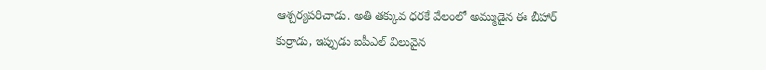ఆశ్చర్యపరిచాడు. అతి తక్కువ ధరకే వేలంలో అమ్ముడైన ఈ బీహార్ కుర్రాడు, ఇప్పుడు ఐపీఎల్ విలువైన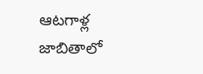ఆటగాళ్ల జాబితాలో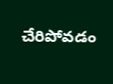చేరిపోవడం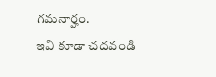గమనార్హం.
ఇవి కూడా చదవండి